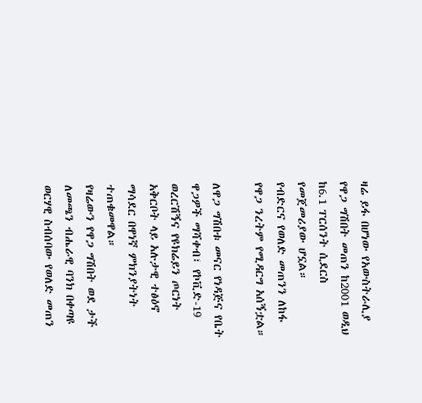ዛሬ ይፋ በሆነው የአውስትራሊያ የዋጋ ግሽበት መጠን ከ2001 ወዲህ ከ6.1 ፐርሰንት ሲደርስ የመጀመሪያው ሆኗል።
የብድርና የወለድ መጠንን ለከፋ የዋጋ ንረትም የሚዳርግ አሰኝቷል።

ለዋጋ ግሽበቱ መናር የነዳጅና የቤት ዋጋዎች ማሻቀብ፣ የኮቪድ-19 ወረርሽኝና የዩክሬይን ጦርነት አቅርቦት ላይ አሉታዊ ተፅዕኖ ማሳደር በዋነኛ ምክንያትነት ተጠቁመዋል።
የዛሬውን የዋጋ ግሽበት ወደ ታች ለመጫን ብሔራዊ ባንክ በቀጣዩ ወርሃዊ ስብሰባው የወለድ መጠን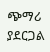ጭማሪ ያደርጋል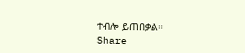ተብሎ ይጠበቃል።
Share